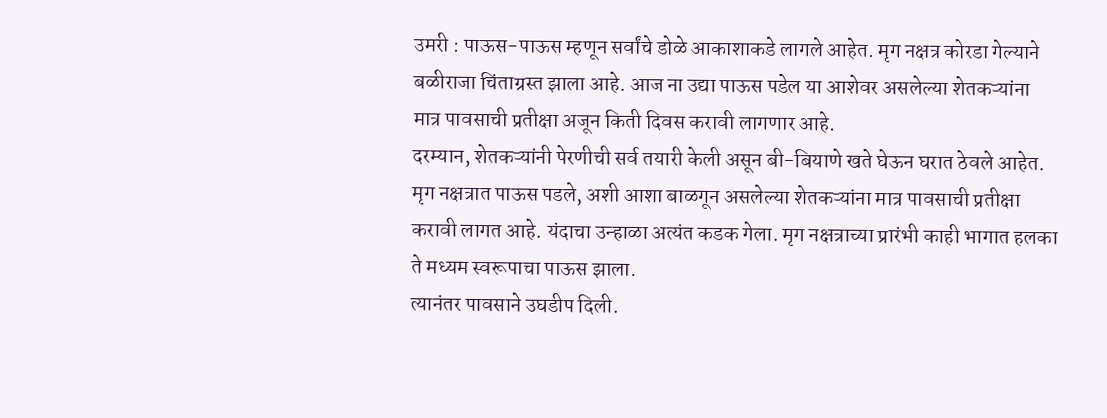उमरी : पाऊस-पाऊस म्हणून सर्वांचे डोळे आकाशाकडे लागले आहेत. मृग नक्षत्र कोरडा गेल्याने बळीराजा चिंताग्रस्त झाला आहे. आज ना उद्या पाऊस पडेल या आशेवर असलेल्या शेतकऱ्यांना मात्र पावसाची प्रतीक्षा अजून किती दिवस करावी लागणार आहे.
दरम्यान, शेतकऱ्यांनी पेरणीची सर्व तयारी केली असून बी-बियाणे खते घेऊन घरात ठेवले आहेत. मृग नक्षत्रात पाऊस पडले, अशी आशा बाळगून असलेल्या शेतकऱ्यांना मात्र पावसाची प्रतीक्षा करावी लागत आहे. यंदाचा उन्हाळा अत्यंत कडक गेला. मृग नक्षत्राच्या प्रारंभी काही भागात हलका ते मध्यम स्वरूपाचा पाऊस झाला.
त्यानंतर पावसाने उघडीप दिली.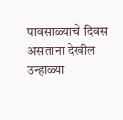पावसाळ्याचे दिवस असताना देखील उन्हाळ्या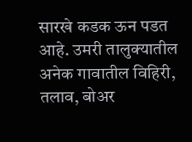सारखे कडक ऊन पडत आहे. उमरी तालुक्यातील अनेक गावातील विहिरी, तलाव, बोअर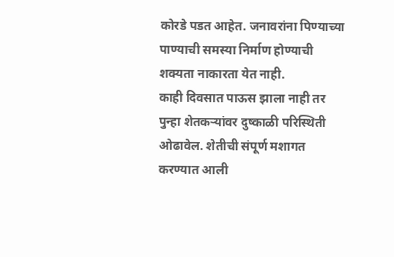कोरडे पडत आहेत. जनावरांना पिण्याच्या पाण्याची समस्या निर्माण होण्याची शक्यता नाकारता येत नाही.
काही दिवसात पाऊस झाला नाही तर पुन्हा शेतकऱ्यांवर दुष्काळी परिस्थिती ओढावेल. शेतीची संपूर्ण मशागत करण्यात आली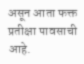असून आता फक्त प्रतीक्षा पावसाची आहे.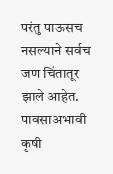परंतु पाऊसच नसल्याने सर्वच जण चिंतातूर झाले आहेत. पावसाअभावी कृषी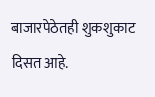बाजारपेठेतही शुकशुकाट दिसत आहे.